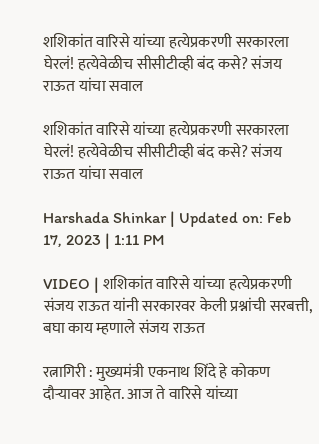शशिकांत वारिसे यांच्या हत्येप्रकरणी सरकारला घेरलं! हत्येवेळीच सीसीटीव्ही बंद कसे? संजय राऊत यांचा सवाल

शशिकांत वारिसे यांच्या हत्येप्रकरणी सरकारला घेरलं! हत्येवेळीच सीसीटीव्ही बंद कसे? संजय राऊत यांचा सवाल

Harshada Shinkar | Updated on: Feb 17, 2023 | 1:11 PM

VIDEO | शशिकांत वारिसे यांच्या हत्येप्रकरणी संजय राऊत यांनी सरकारवर केली प्रश्नांची सरबत्ती, बघा काय म्हणाले संजय राऊत

रत्नागिरी : मुख्यमंत्री एकनाथ शिंदे हे कोकण दौऱ्यावर आहेत. आज ते वारिसे यांच्या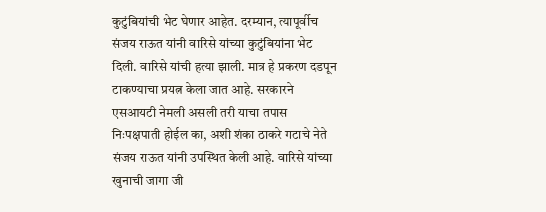कुटुंबियांची भेट घेणार आहेत. दरम्यान, त्यापूर्वीच संजय राऊत यांनी वारिसे यांच्या कुटुंबियांना भेट दिली. वारिसे यांची हत्या झाली. मात्र हे प्रकरण दडपून टाकण्याचा प्रयत्न केला जात आहे. सरकारने एसआयटी नेमली असली तरी याचा तपास निःपक्षपाती होईल का, अशी शंका ठाकरे गटाचे नेते संजय राऊत यांनी उपस्थित केली आहे. वारिसे यांच्या खुनाची जागा जी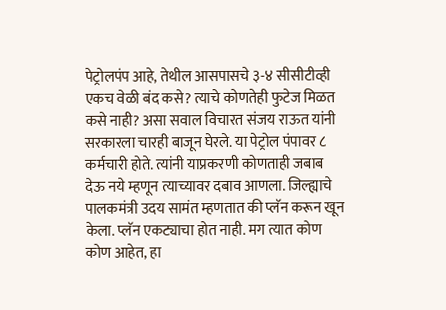पेट्रोलपंप आहे, तेथील आसपासचे ३-४ सीसीटीव्ही एकच वेळी बंद कसे? त्याचे कोणतेही फुटेज मिळत कसे नाही? असा सवाल विचारत संजय राऊत यांनी सरकारला चारही बाजून घेरले. या पेट्रोल पंपावर ८ कर्मचारी होते. त्यांनी याप्रकरणी कोणताही जबाब देऊ नये म्हणून त्याच्यावर दबाव आणला. जिल्ह्याचे पालकमंत्री उदय सामंत म्हणतात की प्लॅन करून खून केला. प्लॅन एकट्याचा होत नाही. मग त्यात कोण कोण आहेत, हा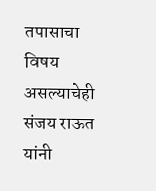तपासाचा विषय असल्याचेही संजय राऊत यांनी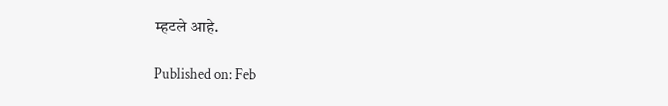म्हटले आहे.

Published on: Feb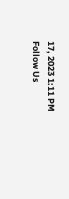17, 2023 1:11 PM
Follow Us